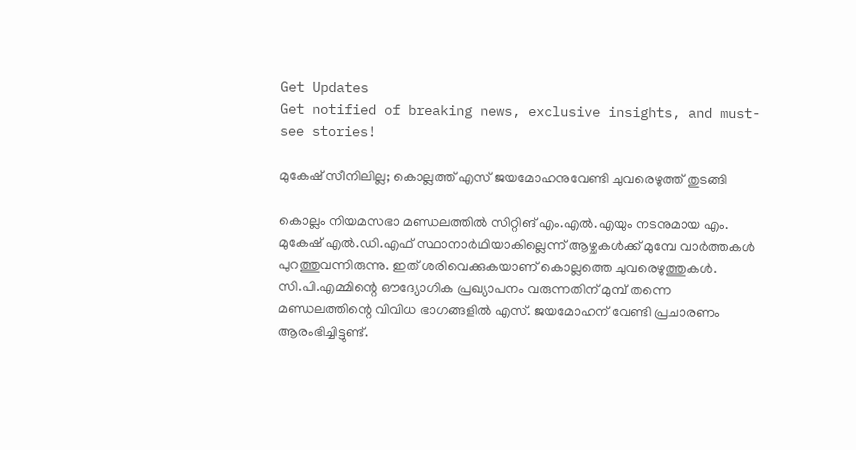Get Updates
Get notified of breaking news, exclusive insights, and must-see stories!

മുകേഷ് സീനിലില്ല; കൊല്ലത്ത് എസ് ജയമോഹനുവേണ്ടി ചുവരെഴുത്ത് തുടങ്ങി

കൊല്ലം നിയമസഭാ മണ്ഡലത്തിൽ സിറ്റിങ് എം.എൽ.എയും നടനുമായ എം. മുകേഷ് എൽ.ഡി.എഫ് സ്ഥാനാർഥിയാകില്ലെന്ന് ആഴ്ചകൾക്ക് മുമ്പേ വാർത്തകൾ പുറത്തുവന്നിരുന്നു. ഇത് ശരിവെക്കുകയാണ് കൊല്ലത്തെ ചുവരെഴുത്തുകൾ. സി.പി.എമ്മിന്റെ ഔദ്യോഗിക പ്രഖ്യാപനം വരുന്നതിന് മുമ്പ് തന്നെ മണ്ഡലത്തിന്റെ വിവിധ ഭാഗങ്ങളിൽ എസ്. ജയമോഹന് വേണ്ടി പ്രചാരണം ആരംഭിച്ചിട്ടുണ്ട്.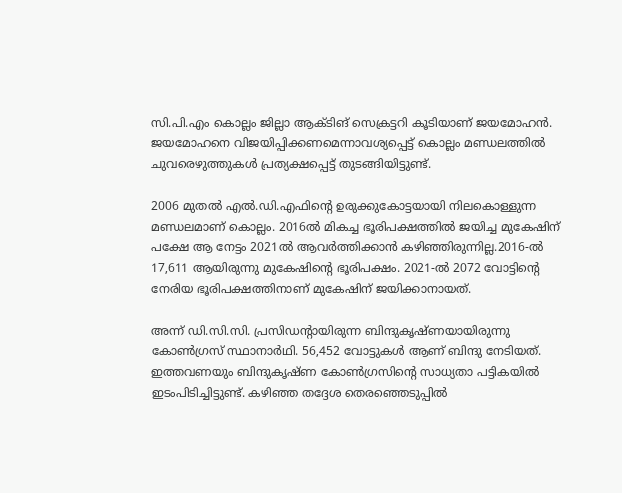സി.പി.എം കൊല്ലം ജില്ലാ ആക്ടിങ് സെക്രട്ടറി കൂടിയാണ് ജയമോഹൻ. ജയമോഹനെ വിജയിപ്പിക്കണമെന്നാവശ്യപ്പെട്ട് കൊല്ലം മണ്ഡലത്തിൽ ചുവരെഴുത്തുകൾ പ്രത്യക്ഷപ്പെട്ട് തുടങ്ങിയിട്ടുണ്ട്.

2006 മുതൽ എൽ.ഡി.എഫിന്റെ ഉരുക്കുകോട്ടയായി നിലകൊള്ളുന്ന മണ്ഡലമാണ് കൊല്ലം. 2016ൽ മികച്ച ഭൂരിപക്ഷത്തിൽ ജയിച്ച മുകേഷിന് പക്ഷേ ആ നേട്ടം 2021ൽ ആവർത്തിക്കാൻ കഴിഞ്ഞിരുന്നില്ല.2016-ൽ 17,611 ആയിരുന്നു മുകേഷിന്റെ ഭൂരിപക്ഷം. 2021-ൽ 2072 വോട്ടിന്റെ നേരിയ ഭൂരിപക്ഷത്തിനാണ് മുകേഷിന് ജയിക്കാനായത്.

അന്ന് ഡി.സി.സി. പ്രസിഡന്റായിരുന്ന ബിന്ദുകൃഷ്ണയായിരുന്നു കോൺഗ്രസ് സ്ഥാനാർഥി. 56,452 വോട്ടുകൾ ആണ് ബിന്ദു നേടിയത്. ഇത്തവണയും ബിന്ദുകൃഷ്ണ കോൺഗ്രസിന്റെ സാധ്യതാ പട്ടികയിൽ ഇടംപിടിച്ചിട്ടുണ്ട്. കഴിഞ്ഞ തദ്ദേശ തെരഞ്ഞെടുപ്പിൽ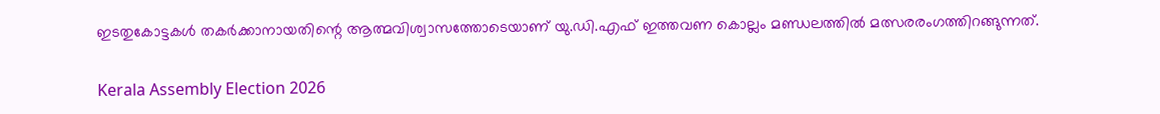ഇടതുകോട്ടകൾ തകർക്കാനായതിന്റെ ആത്മവിശ്വാസത്തോടെയാണ് യു.ഡി.എഫ് ഇത്തവണ കൊല്ലം മണ്ഡലത്തിൽ മത്സരരംഗത്തിറങ്ങുന്നത്.

Kerala Assembly Election 2026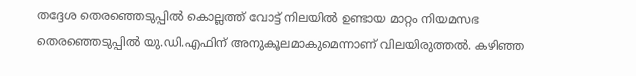തദ്ദേശ തെരഞ്ഞെടുപ്പിൽ കൊല്ലത്ത് വോട്ട് നിലയിൽ ഉണ്ടായ മാറ്റം നിയമസഭ തെരഞ്ഞെടുപ്പിൽ യു.ഡി.എഫിന് അനുകൂലമാകുമെന്നാണ് വിലയിരുത്തൽ. കഴിഞ്ഞ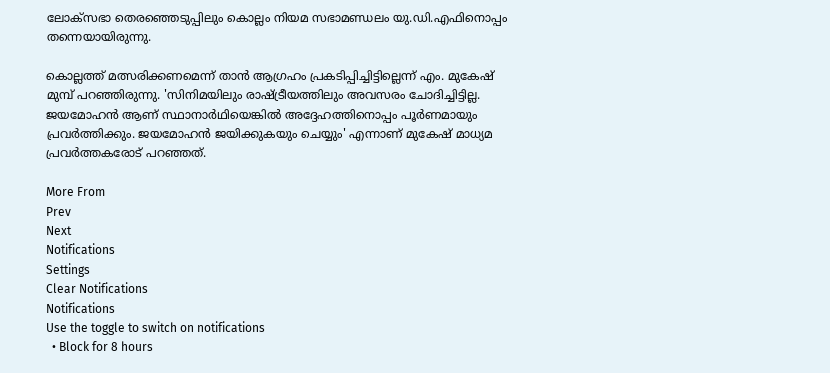ലോക്‌സഭാ തെരഞ്ഞെടുപ്പിലും കൊല്ലം നിയമ സഭാമണ്ഡലം യു.ഡി.എഫിനൊപ്പം തന്നെയായിരുന്നു.

കൊല്ലത്ത് മത്സരിക്കണമെന്ന് താന്‍ ആഗ്രഹം പ്രകടിപ്പിച്ചിട്ടില്ലെന്ന് എം. മുകേഷ് മുമ്പ് പറഞ്ഞിരുന്നു. 'സിനിമയിലും രാഷ്ട്രീയത്തിലും അവസരം ചോദിച്ചിട്ടില്ല. ജയമോഹന്‍ ആണ് സ്ഥാനാര്‍ഥിയെങ്കില്‍ അദ്ദേഹത്തിനൊപ്പം പൂര്‍ണമായും പ്രവര്‍ത്തിക്കും. ജയമോഹന്‍ ജയിക്കുകയും ചെയ്യും' എന്നാണ് മുകേഷ് മാധ്യമ പ്രവർത്തകരോട് പറഞ്ഞത്.

More From
Prev
Next
Notifications
Settings
Clear Notifications
Notifications
Use the toggle to switch on notifications
  • Block for 8 hours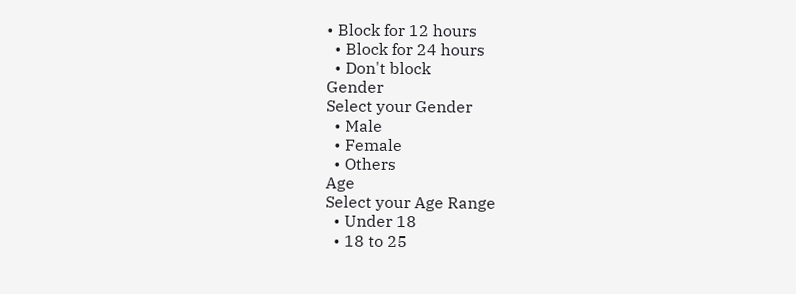• Block for 12 hours
  • Block for 24 hours
  • Don't block
Gender
Select your Gender
  • Male
  • Female
  • Others
Age
Select your Age Range
  • Under 18
  • 18 to 25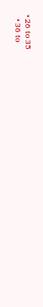• 26 to 35
  • 36 to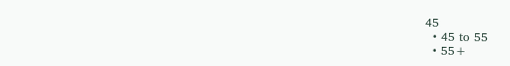45
  • 45 to 55
  • 55+